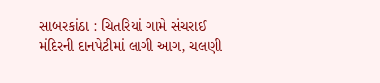સાબરકાંઠા : ચિતરિયાં ગામે સંચરાઈ મંદિરની દાનપેટીમાં લાગી આગ, ચલણી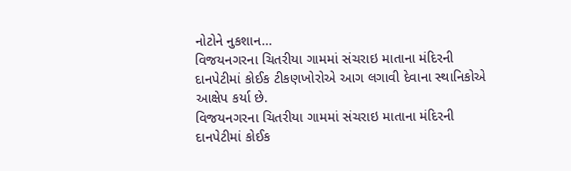નોટોને નુકશાન…
વિજયનગરના ચિતરીયા ગામમાં સંચરાઇ માતાના મંદિરની દાનપેટીમાં કોઈક ટીકણખોરોએ આગ લગાવી દેવાના સ્થાનિકોએ આક્ષેપ કર્યા છે.
વિજયનગરના ચિતરીયા ગામમાં સંચરાઇ માતાના મંદિરની દાનપેટીમાં કોઈક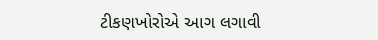ટીકણખોરોએ આગ લગાવી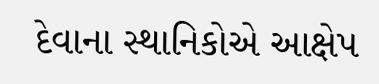દેવાના સ્થાનિકોએ આક્ષેપ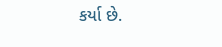કર્યા છે.